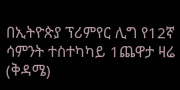በኢትዮጵያ ፕሪምየር ሊግ የ12ኛ ሳምንት ተስተካካይ 1ጨዋታ ዛሬ (ቅዳሜ)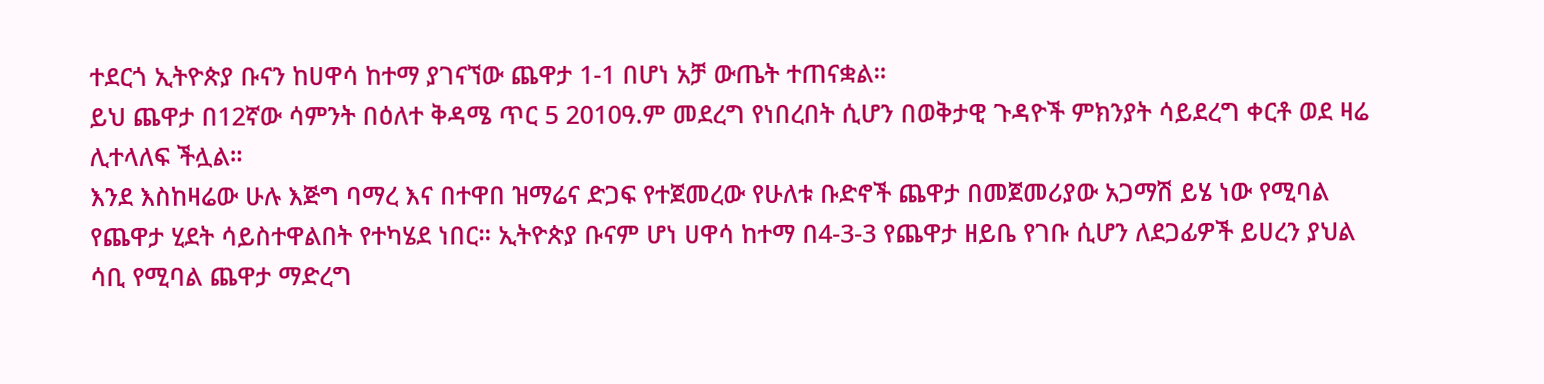ተደርጎ ኢትዮጵያ ቡናን ከሀዋሳ ከተማ ያገናኘው ጨዋታ 1-1 በሆነ አቻ ውጤት ተጠናቋል።
ይህ ጨዋታ በ12ኛው ሳምንት በዕለተ ቅዳሜ ጥር 5 2010ዓ.ም መደረግ የነበረበት ሲሆን በወቅታዊ ጉዳዮች ምክንያት ሳይደረግ ቀርቶ ወደ ዛሬ ሊተላለፍ ችሏል።
እንደ እስከዛሬው ሁሉ እጅግ ባማረ እና በተዋበ ዝማሬና ድጋፍ የተጀመረው የሁለቱ ቡድኖች ጨዋታ በመጀመሪያው አጋማሽ ይሄ ነው የሚባል የጨዋታ ሂደት ሳይስተዋልበት የተካሄደ ነበር። ኢትዮጵያ ቡናም ሆነ ሀዋሳ ከተማ በ4-3-3 የጨዋታ ዘይቤ የገቡ ሲሆን ለደጋፊዎች ይሀረን ያህል ሳቢ የሚባል ጨዋታ ማድረግ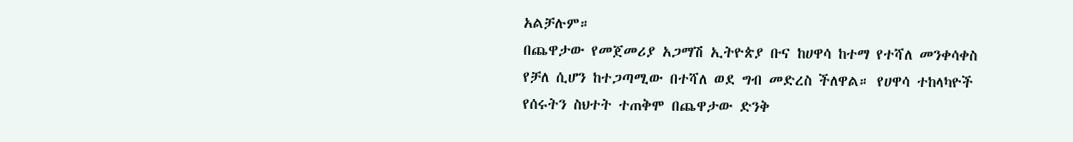አልቻሉም።
በጨዋታው የመጀመሪያ አጋማሽ ኢትዮጵያ ቡና ከሀዋሳ ከተማ የተሻለ መንቀሳቀስ የቻለ ሲሆን ከተጋጣሚው በተሻለ ወደ ግብ መድረስ ችለዋል። የሀዋሳ ተከላካዮች የሰሩትን ስህተት ተጠቅሞ በጨዋታው ድንቅ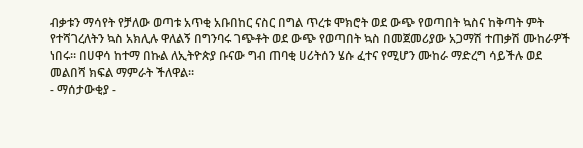ብቃቱን ማሳየት የቻለው ወጣቱ አጥቂ አቡበከር ናስር በግል ጥረቱ ሞክሮት ወደ ውጭ የወጣበት ኳስና ከቅጣት ምት የተሻገረለትን ኳስ አክሊሉ ዋለልኝ በግንባሩ ገጭቶት ወደ ውጭ የወጣበት ኳስ በመጀመሪያው አጋማሽ ተጠቃሽ ሙከራዎች ነበሩ። በሀዋሳ ከተማ በኩል ለኢትዮጵያ ቡናው ግብ ጠባቂ ሀሪትሰን ሄሱ ፈተና የሚሆን ሙከራ ማድረግ ሳይችሉ ወደ መልበሻ ክፍል ማምራት ችለዋል።
- ማሰታውቂያ -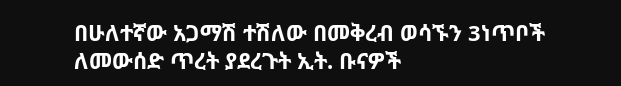በሁለተኛው አጋማሽ ተሽለው በመቅረብ ወሳኙን 3ነጥቦች ለመውሰድ ጥረት ያደረጉት ኢት. ቡናዎች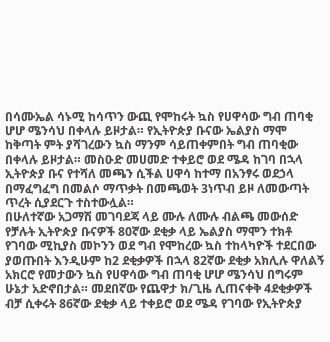በሳሙኤል ሳኑሚ ከሳጥን ውጪ የሞከሩት ኳስ የሀዋሳው ግብ ጠባቂ ሆሆ ሜንሳህ በቀላሉ ይዞታል። የኢትዮጵያ ቡናው ኤልያስ ማሞ ከቅጣት ምት ያሻገረውን ኳስ ማንም ሳይጠቀምበት ግብ ጠባቂው በቀላሉ ይዞታል። መስዑድ መሀመድ ተቀይሮ ወደ ሜዳ ከገባ በኋላ ኢትዮጵያ ቡና የተሻለ መጫን ሲችል ሀዋሳ ከተማ በአንፃሩ ወደኃላ በማፈግፈግ በመልሶ ማጥቃት በመጫወት 3ነጥብ ይዞ ለመውጣት ጥረት ሲያደርጉ ተስተውሏል።
በሁለተኛው አጋማሽ መገባደጃ ላይ ሙሉ ለሙሉ ብልጫ መውሰድ የቻሉት ኢትዮጵያ ቡናዎች 80ኛው ደቂቃ ላይ ኤልያስ ማሞን ተክቶ የገባው ሚኪያስ መኮንን ወደ ግብ የሞከረው ኳስ ተከላካዮች ተደርበው ያወጡበት እንዲሁም ከ2 ደቂቃዎች በኋላ 82ኛው ደቂቃ አክሊሉ ዋለልኝ አክርሮ የመታውን ኳስ የሀዋሳው ግብ ጠባቂ ሆሆ ሜንሳህ በግሩም ሁኔታ አድኖበታል። መደበኛው የጨዋታ ክ/ጊዜ ሊጠናቀቅ 4ደቂቃዎች ብቻ ሲቀሩት 86ኛው ደቂቃ ላይ ተቀይሮ ወደ ሜዳ የገባው የኢትዮጵያ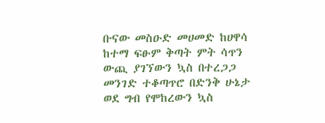ቡናው መስዑድ መሀመድ ከሀዋሳ ከተማ ፍፁም ቅጣት ምት ሳጥን ውጪ ያገኘውን ኳስ በተረጋጋ መንገድ ተቆጣጥሮ በድንቅ ሁኔታ ወደ ግብ የሞከረውን ኳስ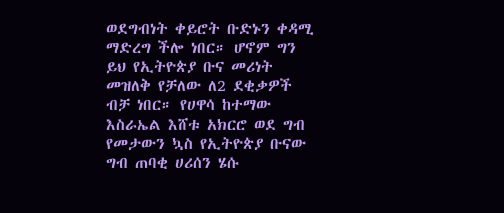ወደግብነት ቀይሮት ቡድኑን ቀዳሚ ማድረግ ችሎ ነበር። ሆኖም ግን ይህ የኢትዮጵያ ቡና መሪነት መዝለቅ የቻለው ለ2 ደቂቃዎች ብቻ ነበር። የሀዋሳ ከተማው እስራኤል እሸቱ አክርሮ ወደ ግብ የመታውን ኳስ የኢትዮጵያ ቡናው ግብ ጠባቂ ሀሪሰን ሄሱ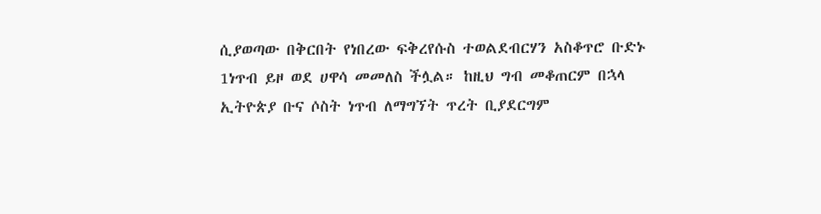ሲያወጣው በቅርበት የነበረው ፍቅረየሱስ ተወልደብርሃን አስቆጥሮ ቡድኑ 1ነጥብ ይዞ ወደ ሀዋሳ መመለስ ችሏል። ከዚህ ግብ መቆጠርም በኋላ ኢትዮጵያ ቡና ሶስት ነጥብ ለማግኘት ጥረት ቢያደርግም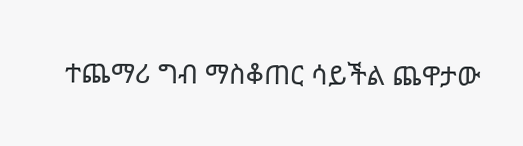ተጨማሪ ግብ ማስቆጠር ሳይችል ጨዋታው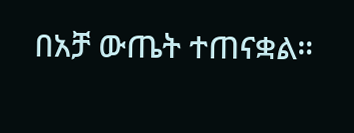በአቻ ውጤት ተጠናቋል።